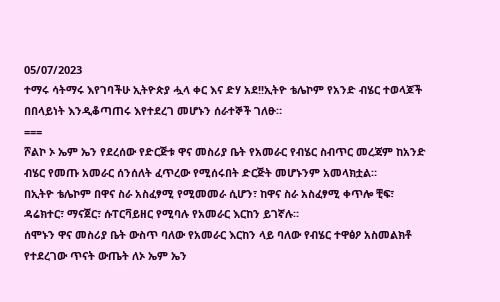05/07/2023
ተማሩ ሳትማሩ እየገባችሁ ኢትዮጵያ ሗላ ቀር እና ድሃ አደ!!ኢትዮ ቴሌኮም የአንድ ብሄር ተወላጆች በበላይነት እንዲቆጣጠሩ እየተደረገ መሆኑን ሰራተኞች ገለፁ።
===
ሾልኮ ኦ ኤም ኤን የደረሰው የድርጅቱ ዋና መስሪያ ቤት የአመራር የብሄር ስብጥር መረጃም ከአንድ ብሄር የመጡ አመራር ሰንሰለት ፈጥረው የሚሰሩበት ድርጅት መሆኑንም አመላክቷል።
በኢትዮ ቴሌኮም በዋና ስራ አስፈፃሚ የሚመመራ ሲሆን፣ ከዋና ስራ አስፈፃሚ ቀጥሎ ቺፍ፣ ዳሬክተር፣ ማናጀር፣ ሱፐርቫይዘር የሚባሉ የአመራር እርከን ይገኛሉ።
ሰሞኑን ዋና መስሪያ ቤት ውስጥ ባለው የአመራር እርከን ላይ ባለው የብሄር ተዋፅዖ አስመልክቶ የተደረገው ጥናት ውጤት ለኦ ኤም ኤን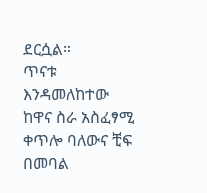ደርሷል።
ጥናቱ እንዳመለከተው ከዋና ስራ አስፈፃሚ ቀጥሎ ባለውና ቺፍ በመባል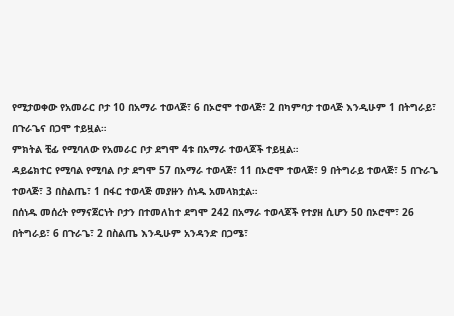የሚታወቀው የአመራር ቦታ 10 በአማራ ተወላጅ፣ 6 በኦሮሞ ተወላጅ፣ 2 በካምባታ ተወላጅ እንዲሁም 1 በትግራይ፣ በጉራጌና በጋሞ ተይዟል።
ምክትል ቺፊ የሚባለው የአመራር ቦታ ደግሞ 4ቱ በአማራ ተወላጆች ተይዟል።
ዳይሬክተር የሚባል የሚባል ቦታ ደግሞ 57 በአማራ ተወላጅ፣ 11 በኦሮሞ ተወላጅ፣ 9 በትግራይ ተወላጅ፣ 5 በጉራጌ ተወላጅ፣ 3 በስልጤ፣ 1 በፋር ተወላጅ መያዙን ሰነዱ አመላክቷል።
በሰነዱ መሰረት የማናጀርነት ቦታን በተመለከተ ደግሞ 242 በአማራ ተወላጆች የተያዘ ሲሆን 50 በኦሮሞ፣ 26 በትግራይ፣ 6 በጉራጌ፣ 2 በስልጤ እንዲሁም አንዳንድ በጋሜ፣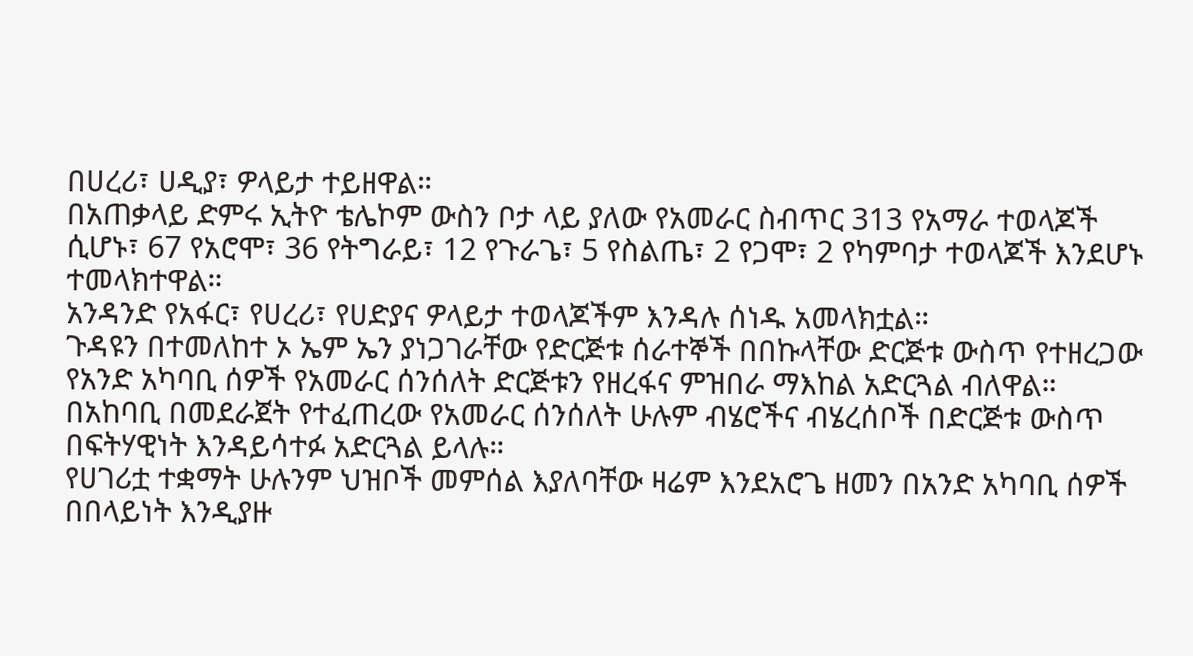በሀረሪ፣ ሀዲያ፣ ዎላይታ ተይዘዋል።
በአጠቃላይ ድምሩ ኢትዮ ቴሌኮም ውስን ቦታ ላይ ያለው የአመራር ስብጥር 313 የአማራ ተወላጆች ሲሆኑ፣ 67 የአሮሞ፣ 36 የትግራይ፣ 12 የጉራጌ፣ 5 የስልጤ፣ 2 የጋሞ፣ 2 የካምባታ ተወላጆች እንደሆኑ ተመላክተዋል።
አንዳንድ የአፋር፣ የሀረሪ፣ የሀድያና ዎላይታ ተወላጆችም እንዳሉ ሰነዱ አመላክቷል።
ጉዳዩን በተመለከተ ኦ ኤም ኤን ያነጋገራቸው የድርጅቱ ሰራተኞች በበኩላቸው ድርጅቱ ውስጥ የተዘረጋው የአንድ አካባቢ ሰዎች የአመራር ሰንሰለት ድርጅቱን የዘረፋና ምዝበራ ማእከል አድርጓል ብለዋል።
በአከባቢ በመደራጀት የተፈጠረው የአመራር ሰንሰለት ሁሉም ብሄሮችና ብሄረሰቦች በድርጅቱ ውስጥ በፍትሃዊነት እንዳይሳተፉ አድርጓል ይላሉ።
የሀገሪቷ ተቋማት ሁሉንም ህዝቦች መምሰል እያለባቸው ዛሬም እንደአሮጌ ዘመን በአንድ አካባቢ ሰዎች በበላይነት እንዲያዙ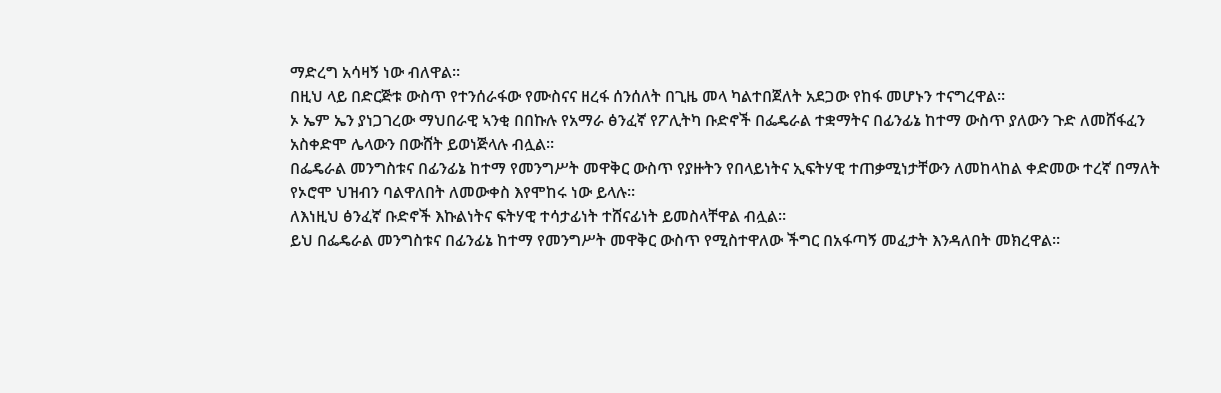ማድረግ አሳዛኝ ነው ብለዋል።
በዚህ ላይ በድርጅቱ ውስጥ የተንሰራፋው የሙስናና ዘረፋ ሰንሰለት በጊዜ መላ ካልተበጀለት አደጋው የከፋ መሆኑን ተናግረዋል።
ኦ ኤም ኤን ያነጋገረው ማህበራዊ ኣንቂ በበኩሉ የአማራ ፅንፈኛ የፖሊትካ ቡድኖች በፌዴራል ተቋማትና በፊንፊኔ ከተማ ውስጥ ያለውን ጉድ ለመሸፋፈን አስቀድሞ ሌላውን በውሸት ይወነጅላሉ ብሏል።
በፌዴራል መንግስቱና በፊንፊኔ ከተማ የመንግሥት መዋቅር ውስጥ የያዙትን የበላይነትና ኢፍትሃዊ ተጠቃሚነታቸውን ለመከላከል ቀድመው ተረኛ በማለት የኦሮሞ ህዝብን ባልዋለበት ለመውቀስ እየሞከሩ ነው ይላሉ።
ለእነዚህ ፅንፈኛ ቡድኖች እኩልነትና ፍትሃዊ ተሳታፊነት ተሸናፊነት ይመስላቸዋል ብሏል።
ይህ በፌዴራል መንግስቱና በፊንፊኔ ከተማ የመንግሥት መዋቅር ውስጥ የሚስተዋለው ችግር በአፋጣኝ መፈታት እንዳለበት መክረዋል።